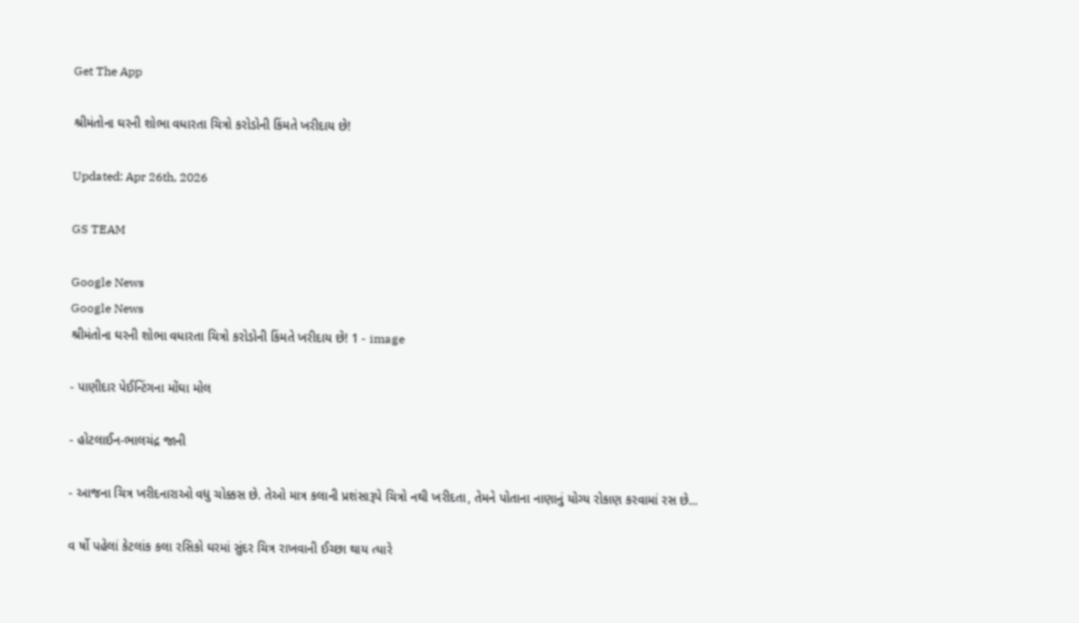Get The App

શ્રીમંતોના ઘરની શોભા વધારતા ચિત્રો કરોડોની કિંમતે ખરીદાય છે!

Updated: Apr 26th, 2026

GS TEAM

Google News
Google News
શ્રીમંતોના ઘરની શોભા વધારતા ચિત્રો કરોડોની કિંમતે ખરીદાય છે! 1 - image

- પાણીદાર પેઈન્ટિંગના મોંઘા મોલ

- હોટલાઈન-ભાલચંદ્ર જાની

- આજના ચિત્ર ખરીદનારાઓ વધુ ચોક્કસ છે. તેઓ માત્ર કલાની પ્રશંસારૂપે ચિત્રો નથી ખરીદતા, તેમને પોતાના નાણાનું યોગ્ય રોકાણ કરવામાં રસ છે...

વ ર્ષો પહેલાં કેટલાંક કલા રસિકો ઘરમાં સુંદર ચિત્ર રાખવાની ઈચ્છા થાય ત્યારે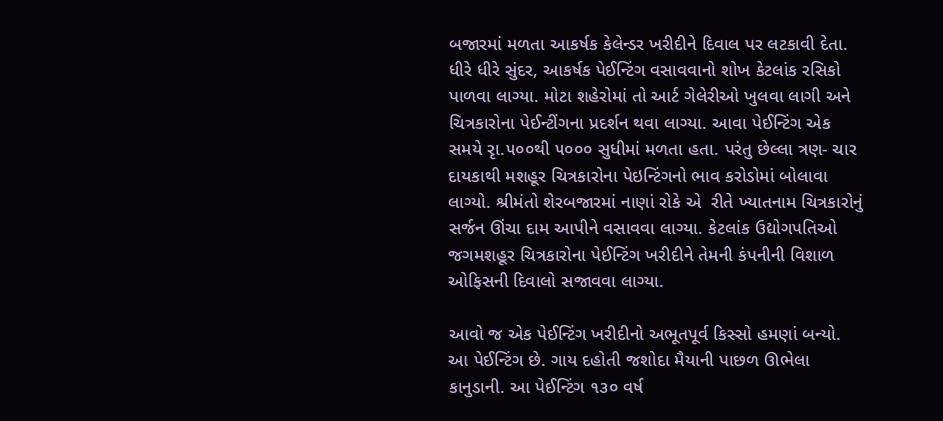બજારમાં મળતા આકર્ષક કેલેન્ડર ખરીદીને દિવાલ પર લટકાવી દેતા. ધીરે ધીરે સુંદર, આકર્ષક પેઈન્ટિંગ વસાવવાનો શોખ કેટલાંક રસિકો પાળવા લાગ્યા. મોટા શહેરોમાં તો આર્ટ ગેલેરીઓ ખુલવા લાગી અને ચિત્રકારોના પેઈન્ટીંગના પ્રદર્શન થવા લાગ્યા. આવા પેઈન્ટિંગ એક સમયે રૃા.૫૦૦થી ૫૦૦૦ સુધીમાં મળતા હતા. પરંતુ છેલ્લા ત્રણ- ચાર દાયકાથી મશહૂર ચિત્રકારોના પેઇન્ટિંગનો ભાવ કરોડોમાં બોલાવા લાગ્યો. શ્રીમંતો શેરબજારમાં નાણાં રોકે એ  રીતે ખ્યાતનામ ચિત્રકારોનું સર્જન ઊંચા દામ આપીને વસાવવા લાગ્યા. કેટલાંક ઉદ્યોગપતિઓ જગમશહૂર ચિત્રકારોના પેઈન્ટિંગ ખરીદીને તેમની કંપનીની વિશાળ ઓફિસની દિવાલો સજાવવા લાગ્યા.

આવો જ એક પેઈન્ટિંગ ખરીદીનો અભૂતપૂર્વ કિસ્સો હમણાં બન્યો. આ પેઈન્ટિંગ છે. ગાય દહોતી જશોદા મૈયાની પાછળ ઊભેલા કાનુડાની. આ પેઈન્ટિંગ ૧૩૦ વર્ષ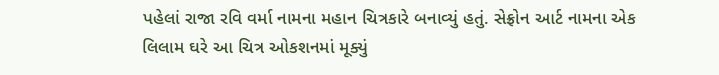પહેલાં રાજા રવિ વર્મા નામના મહાન ચિત્રકારે બનાવ્યું હતું. સેફ્રોન આર્ટ નામના એક લિલામ ઘરે આ ચિત્ર ઓકશનમાં મૂક્યું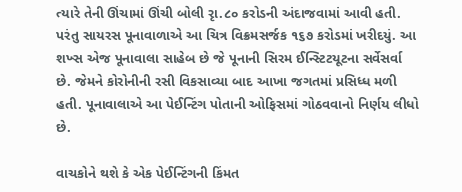ત્યારે તેની ઊંચામાં ઊંચી બોલી રૃા.૮૦ કરોડની અંદાજવામાં આવી હતી. પરંતુ સાયરસ પૂનાવાળાએ આ ચિત્ર વિક્રમસર્જક ૧૬૭ કરોડમાં ખરીદયું. આ શખ્સ એજ પૂનાવાલા સાહેબ છે જે પૂનાની સિરમ ઈન્સ્ટિટયૂટના સર્વેસર્વા છે. જેમને કોરોનીની રસી વિકસાવ્યા બાદ આખા જગતમાં પ્રસિધ્ધ મળી હતી. પૂનાવાલાએ આ પેઈન્ટિંગ પોતાની ઓફિસમાં ગોઠવવાનો નિર્ણય લીધો છે.

વાચકોને થશે કે એક પેઈન્ટિંગની કિંમત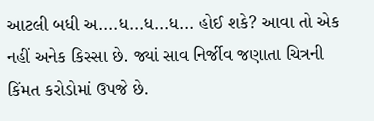આટલી બધી અ....ધ...ધ...ધ... હોઈ શકે? આવા તો એક નહીં અનેક કિસ્સા છે. જ્યાં સાવ નિર્જીવ જણાતા ચિત્રની કિંમત કરોડોમાં ઉપજે છે.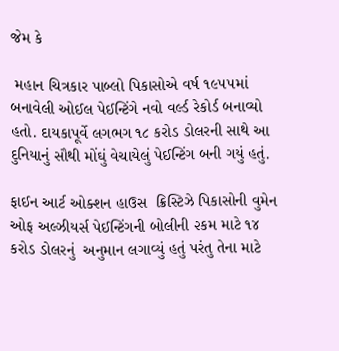જેમ કે

 મહાન ચિત્રકાર પાબ્લો પિકાસોએ વર્ષ ૧૯૫૫માં બનાવેલી ઓઈલ પેઈન્ટિંગે નવો વર્લ્ડ રેકોર્ડ બનાવ્યો હતો. દાયકાપૂર્વે લગભગ ૧૮ કરોડ ડોલરની સાથે આ દુનિયાનું સૌથી મોંઘું વેચાયેલું પેઈન્ટિંગ બની ગયું હતું.

ફાઈન આર્ટ ઓક્શન હાઉસ  ક્રિસ્ટિઝે પિકાસોની વુમેન ઓફ અલ્ઝીયર્સ પેઈન્ટિંગની બોલીની ૨કમ માટે ૧૪  કરોડ ડોલરનું  અનુમાન લગાવ્યું હતું પરંતુ તેના માટે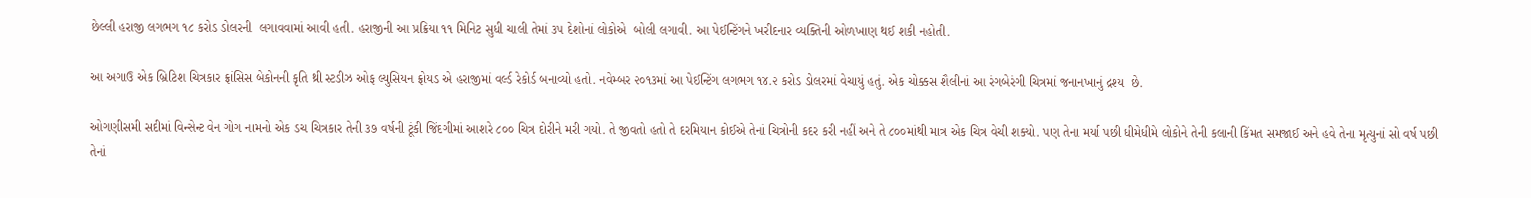છેલ્લી હરાજી લગભગ ૧૮ કરોડ ડોલરની  લગાવવામાં આવી હતી. હરાજીની આ પ્રક્રિયા ૧૧ મિનિટ સુધી ચાલી તેમાં ૩૫ દેશોનાં લોકોએ  બોલી લગાવી. આ પેઈન્ટિંગને ખરીદનાર વ્યક્તિની ઓળખાણ થઈ શકી નહોતી.

આ અગાઉ એક બ્રિટિશ ચિત્રકાર ફ્રાંસિસ બેકોનની કૃતિ થ્રી સ્ટડીઝ ઓફ લ્યુસિયન ફ્રોયડ એ હરાજીમાં વર્લ્ડ રેકોર્ડ બનાવ્યો હતો. નવેમ્બર ૨૦૧૩માં આ પેઈન્ટિંગ લગભગ ૧૪.૨ કરોડ ડોલરમાં વેચાયું હતું. એક ચોક્કસ શૈલીનાં આ રંગબેરંગી ચિત્રમાં જનાનખાનું દ્રશ્ય  છે.

ઓગણીસમી સદીમાં વિન્સેન્ટ વેન ગોગ નામનો એક ડચ ચિત્રકાર તેની ૩૭ વર્ષની ટૂંકી જિંદગીમાં આશરે ૮૦૦ ચિત્ર દોરીને મરી ગયો. તે જીવતો હતો તે દરમિયાન કોઈએ તેનાં ચિત્રોની કદર કરી નહીં અને તે ૮૦૦માંથી માત્ર એક ચિત્ર વેચી શક્યો. પણ તેના મર્યા પછી ધીમેધીમે લોકોને તેની કલાની કિંમત સમજાઈ અને હવે તેના મૃત્યુનાં સો વર્ષ પછી તેનાં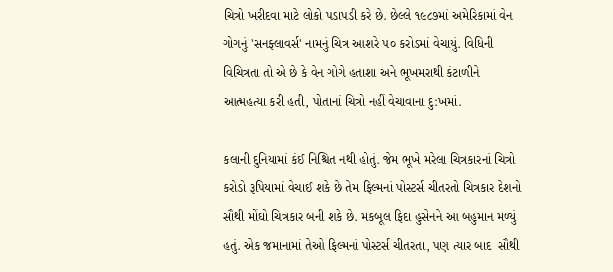ચિત્રો ખરીદવા માટે લોકો પડાપડી કરે છે. છેલ્લે ૧૯૮૭માં અમેરિકામાં વેન ગોગનું 'સનફ્લાવર્સ' નામનું ચિત્ર આશરે ૫૦ કરોડમાં વેચાયું. વિધિની વિચિત્રતા તો એ છે કે વેન ગોગે હતાશા અને ભૂખમરાથી કંટાળીને આત્મહત્યા કરી હતી, પોતાનાં ચિત્રો નહીં વેચાવાના દુ:ખમાં.

કલાની દુનિયામાં કંઈ નિશ્ચિત નથી હોતું. જેમ ભૂખે મરેલા ચિત્રકારનાં ચિત્રો કરોડો રૂપિયામાં વેચાઈ શકે છે તેમ ફિલ્મનાં પોસ્ટર્સ ચીતરતો ચિત્રકાર દેશનો સૌથી મોંઘો ચિત્રકાર બની શકે છે. મકબૂલ ફિદા હુસેનને આ બહુમાન મળ્યું હતું. એક જમાનામાં તેઓ ફિલ્મનાં પોસ્ટર્સ ચીતરતા, પણ ત્યાર બાદ  સૌથી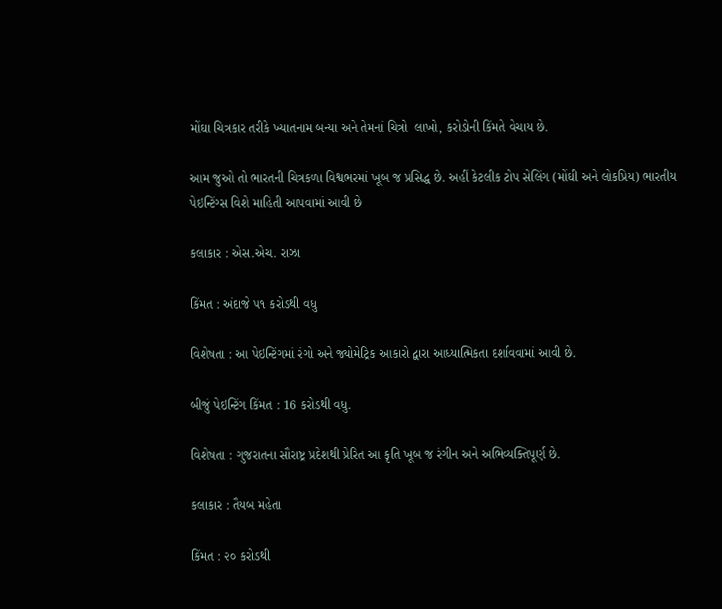મોંઘા ચિત્રકાર તરીકે ખ્યાતનામ બન્યા અને તેમનાં ચિત્રો  લાખો, કરોડોની કિંમતે વેચાય છે.

આમ જુઓ તો ભારતની ચિત્રકળા વિશ્વભરમાં ખૂબ જ પ્રસિદ્ધ છે. અહીં કેટલીક ટોપ સેલિંગ (મોંઘી અને લોકપ્રિય) ભારતીય પેઇન્ટિંગ્સ વિશે માહિતી આપવામાં આવી છે

કલાકાર : એસ.એચ. રાઝા

કિંમત : અંદાજે ૫૧ કરોડથી વધુ

વિશેષતા : આ પેઇન્ટિંગમાં રંગો અને જ્યોમેટ્રિક આકારો દ્વારા આધ્યાત્મિકતા દર્શાવવામાં આવી છે.

બીજું પેઇન્ટિંગ કિંમત : 16 કરોડથી વધુ.

વિશેષતા : ગુજરાતના સૌરાષ્ટ્ર પ્રદેશથી પ્રેરિત આ કૃતિ ખૂબ જ રંગીન અને અભિવ્યક્તિપૂર્ણ છે.

કલાકાર : તૈયબ મહેતા

કિંમત : ૨૦ કરોડથી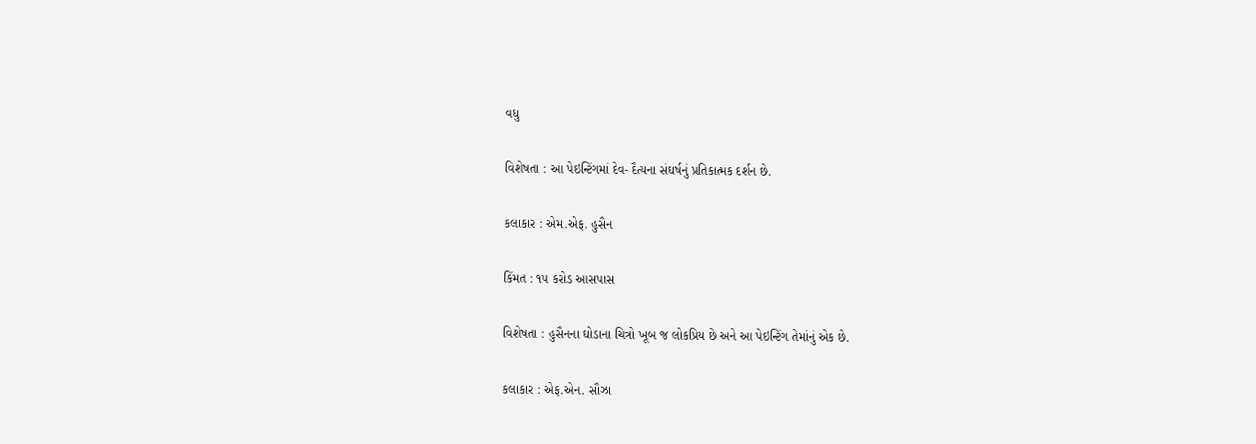વધુ

વિશેષતા : આ પેઇન્ટિંગમાં દેવ- દૈત્યના સંઘર્ષનું પ્રતિકાત્મક દર્શન છે.

કલાકાર : એમ.એફ. હુસૈન

કિંમત : ૧૫ કરોડ આસપાસ

વિશેષતા : હુસૈનના ઘોડાના ચિત્રો ખૂબ જ લોકપ્રિય છે અને આ પેઇન્ટિંગ તેમાંનું એક છે.

કલાકાર : એફ.એન. સૌઝા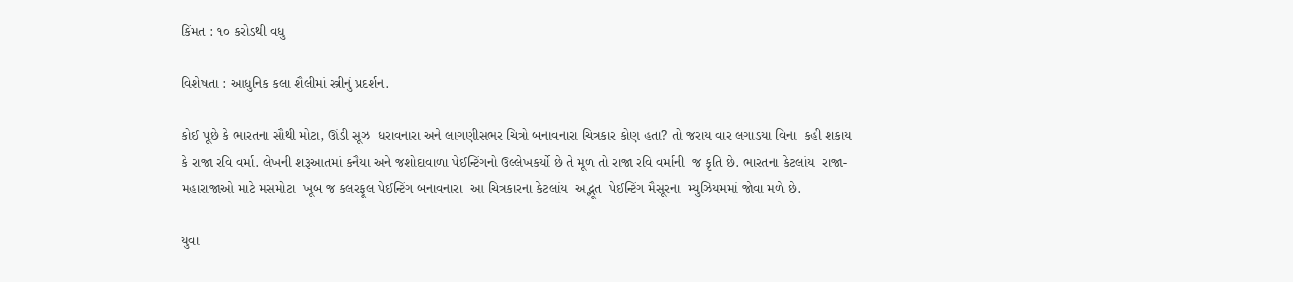કિંમત : ૧૦ કરોડથી વધુ

વિશેષતા : આધુનિક કલા શૈલીમાં સ્ત્રીનું પ્રદર્શન.

કોઈ પૂછે કે ભારતના સૌથી મોટા, ઊંડી સૂઝ  ધરાવનારા અને લાગણીસભર ચિત્રો બનાવનારા ચિત્રકાર કોણ હતા? તો જરાય વાર લગાડયા વિના  કહી શકાય કે રાજા રવિ વર્મા. લેખની શરૂઆતમાં કનૈયા અને જશોદાવાળા પેઈન્ટિંગનો ઉલ્લેખકર્યો છે તે મૂળ તો રાજા રવિ વર્માની  જ કૃતિ છે. ભારતના કેટલાંય  રાજા-મહારાજાઓ માટે મસમોટા  ખૂબ જ કલરફૂલ પેઈન્ટિંગ બનાવનારા  આ ચિત્રકારના કેટલાંય  અદ્ભૂત  પેઈન્ટિંગ મૈસૂરના  મ્યુઝિયમમાં જોવા મળે છે.

યુવા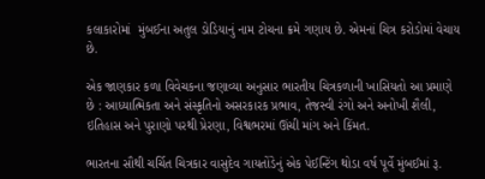કલાકારોમાં  મુંબઈના અતુલ ડોડિયાનું નામ ટોચના ક્રમે ગણાય છે. એમનાં ચિત્ર કરોડોમાં વેચાય છે.

એક જાણકાર કળા વિવેચકના જણાવ્યા અનુસાર ભારતીય ચિત્રકળાની ખાસિયતો આ પ્રમાણે છે : આધ્યાત્મિકતા અને સંસ્કૃતિનો અસરકારક પ્રભાવ, તેજસ્વી રંગો અને અનોખી શૈલી, ઇતિહાસ અને પુરાણો પરથી પ્રેરણા, વિશ્વભરમાં ઊંચી માંગ અને કિંમત.

ભારતના સૌથી ચર્ચિત ચિત્રકાર વાસુદેવ ગાયતોંડેનું એક પેઈન્ટિંગ થોડા વર્ષ પૂર્વે મુંબઈમાં રૂ.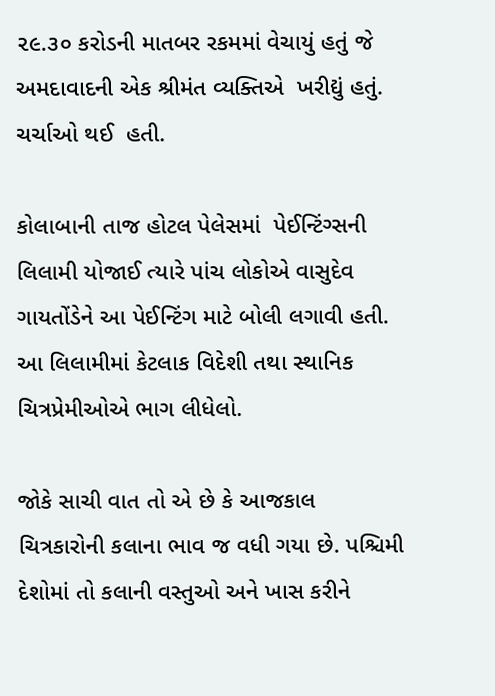૨૯.૩૦ કરોડની માતબર રકમમાં વેચાયું હતું જે અમદાવાદની એક શ્રીમંત વ્યક્તિએ  ખરીદ્યું હતું.  ચર્ચાઓ થઈ  હતી.

કોલાબાની તાજ હોટલ પેલેસમાં  પેઈન્ટિંગ્સની લિલામી યોજાઈ ત્યારે પાંચ લોકોએ વાસુદેવ ગાયતોંડેને આ પેઈન્ટિંગ માટે બોલી લગાવી હતી. આ લિલામીમાં કેટલાક વિદેશી તથા સ્થાનિક ચિત્રપ્રેમીઓએ ભાગ લીધેલો.

જોકે સાચી વાત તો એ છે કે આજકાલ ચિત્રકારોની કલાના ભાવ જ વધી ગયા છે. પશ્ચિમી દેશોમાં તો કલાની વસ્તુઓ અને ખાસ કરીને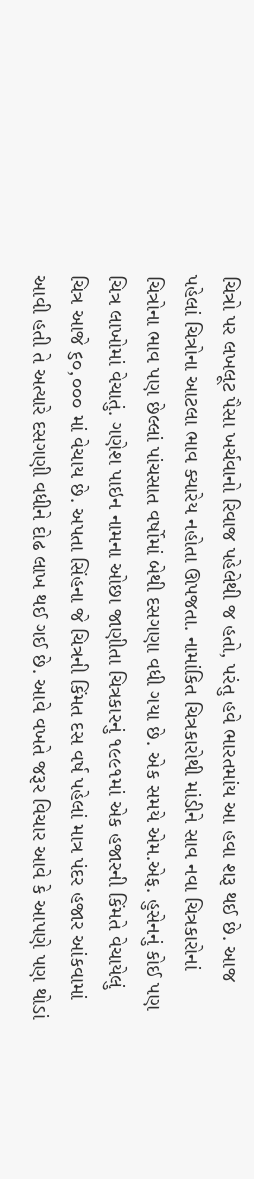ચિત્રો પર લખલૂટ પૈસા ખર્ચવાનો રિવાજ પહેલેથી જ હતો, પરંતુ હવે ભારતમાંય આ હવા શરૂ થઈ છે. આજ પહેલાં ચિત્રોના આટલા ભાવ ક્યારેય નહોતા ઊપજતા. નામાંકિત ચિત્રકારોથી માંડીને સાવ નવા ચિત્રકારોનાં ચિત્રોના ભાવ પણ છેલ્લાં પાંચસાત વર્ષોમાં બેથી દસગણા વધી ગયા છે. એક સમયે એમ.એફ. હુસેનનું કોઈ પણ ચિત્ર લાખોમાં વેચાતું. ગણેશ પાઇન નામના ઓછા જાણીતા ચિત્રકારનું ૧૯૯૧માં એક હજારની કિંમતે વેચાયેલું ચિત્ર આજે ૬૦,૦૦૦ માં વેચાય છે. અપતા સિંહના જે ચિત્રની કિંમત દસ વર્ષ પહેલાં માત્ર પંદર હજાર આંકવામાં આવી હતી તે અત્યારે દસગણી વધીને દોઢ લાખ થઈ ગઈ છે. આવે વખતે જરૂર વિચાર આવે કે આપણે પણ થોડાં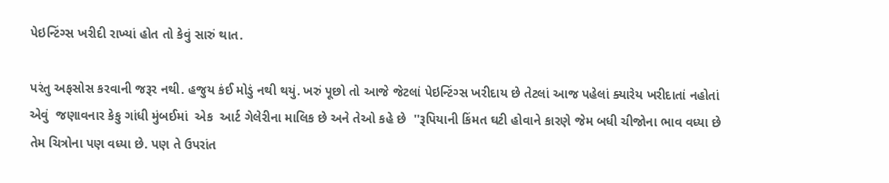પેઇન્ટિંગ્સ ખરીદી રાખ્યાં હોત તો કેવું સારું થાત.

પરંતુ અફસોસ કરવાની જરૂર નથી. હજુય કંઈ મોડું નથી થયું. ખરું પૂછો તો આજે જેટલાં પેઇન્ટિંગ્સ ખરીદાય છે તેટલાં આજ પહેલાં ક્યારેય ખરીદાતાં નહોતાં એવું  જણાવનાર કેકુ ગાંધી મુંબઈમાં  એક  આર્ટ ગેલેરીના માલિક છે અને તેઓ કહે છે  ''રૂપિયાની કિંમત ઘટી હોવાને કારણે જેમ બધી ચીજોના ભાવ વધ્યા છે તેમ ચિત્રોના પણ વધ્યા છે. પણ તે ઉપરાંત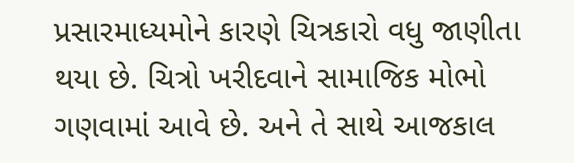પ્રસારમાધ્યમોને કારણે ચિત્રકારો વધુ જાણીતા થયા છે. ચિત્રો ખરીદવાને સામાજિક મોભો ગણવામાં આવે છે. અને તે સાથે આજકાલ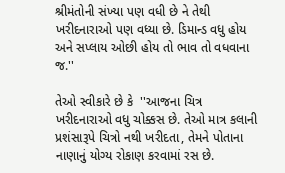શ્રીમંતોની સંખ્યા પણ વધી છે ને તેથી ખરીદનારાઓ પણ વધ્યા છે. ડિમાન્ડ વધુ હોય અને સપ્લાય ઓછી હોય તો ભાવ તો વધવાના જ.''

તેઓ સ્વીકારે છે કે  ''આજના ચિત્ર ખરીદનારાઓ વધુ ચોક્કસ છે. તેઓ માત્ર કલાની પ્રશંસારૂપે ચિત્રો નથી ખરીદતા, તેમને પોતાના નાણાનું યોગ્ય રોકાણ કરવામાં રસ છે.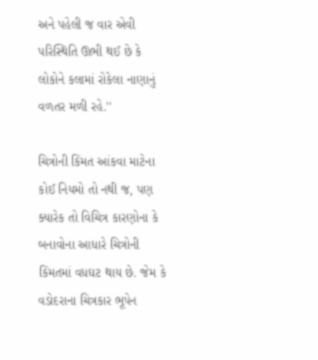અને પહેલી જ વાર એવી પરિસ્થિતિ ઊભી થઈ છે કે લોકોને કલામાં રોકેલા નાણાનું વળતર મળી રહે.''

ચિત્રોની કિંમત આંકવા માટેના કોઈ નિયમો તો નથી જ, પણ ક્યારેક તો વિચિત્ર કારણોના કે બનાવોના આધારે ચિત્રોની કિંમતમાં વધઘટ થાય છે. જેમ કે વડોદરાના ચિત્રકાર ભૂપેન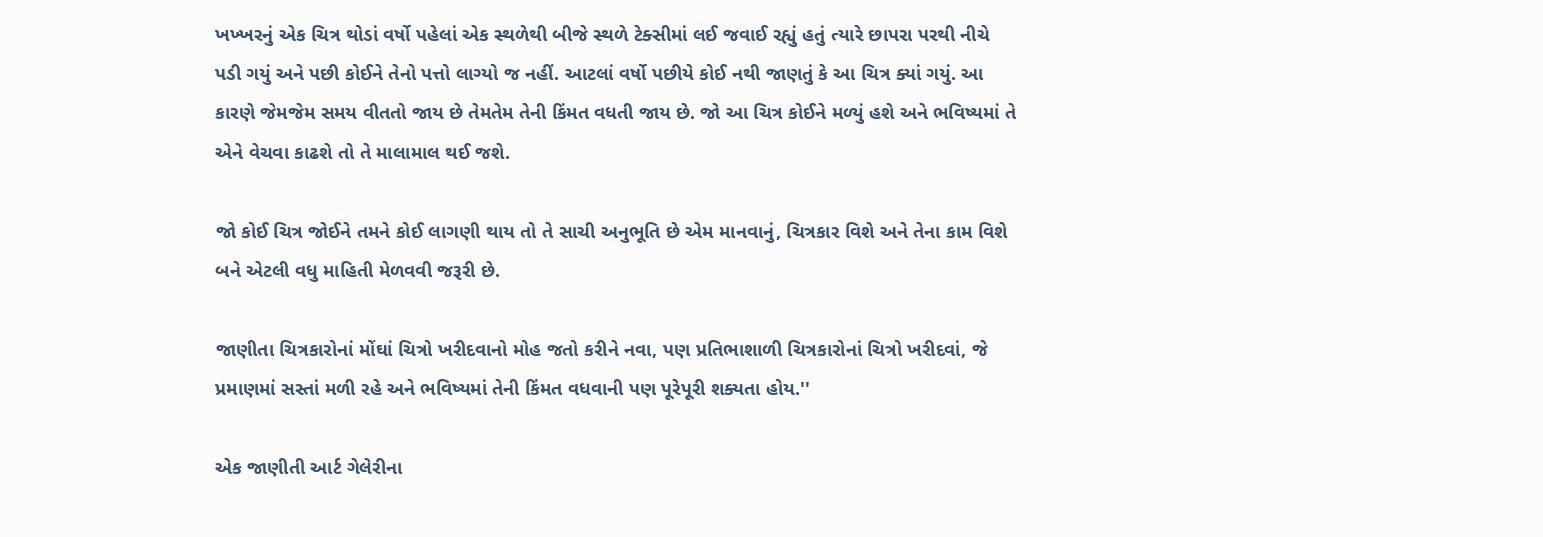ખખ્ખરનું એક ચિત્ર થોડાં વર્ષો પહેલાં એક સ્થળેથી બીજે સ્થળે ટેક્સીમાં લઈ જવાઈ રહ્યું હતું ત્યારે છાપરા પરથી નીચે પડી ગયું અને પછી કોઈને તેનો પત્તો લાગ્યો જ નહીં. આટલાં વર્ષો પછીયે કોઈ નથી જાણતું કે આ ચિત્ર ક્યાં ગયું. આ કારણે જેમજેમ સમય વીતતો જાય છે તેમતેમ તેની કિંમત વધતી જાય છે. જો આ ચિત્ર કોઈને મળ્યું હશે અને ભવિષ્યમાં તે એને વેચવા કાઢશે તો તે માલામાલ થઈ જશે.

જો કોઈ ચિત્ર જોઈને તમને કોઈ લાગણી થાય તો તે સાચી અનુભૂતિ છે એમ માનવાનું, ચિત્રકાર વિશે અને તેના કામ વિશે બને એટલી વધુ માહિતી મેળવવી જરૂરી છે.

જાણીતા ચિત્રકારોનાં મોંઘાં ચિત્રો ખરીદવાનો મોહ જતો કરીને નવા, પણ પ્રતિભાશાળી ચિત્રકારોનાં ચિત્રો ખરીદવાં, જે પ્રમાણમાં સસ્તાં મળી રહે અને ભવિષ્યમાં તેની કિંમત વધવાની પણ પૂરેપૂરી શક્યતા હોય.''

એક જાણીતી આર્ટ ગેલેરીના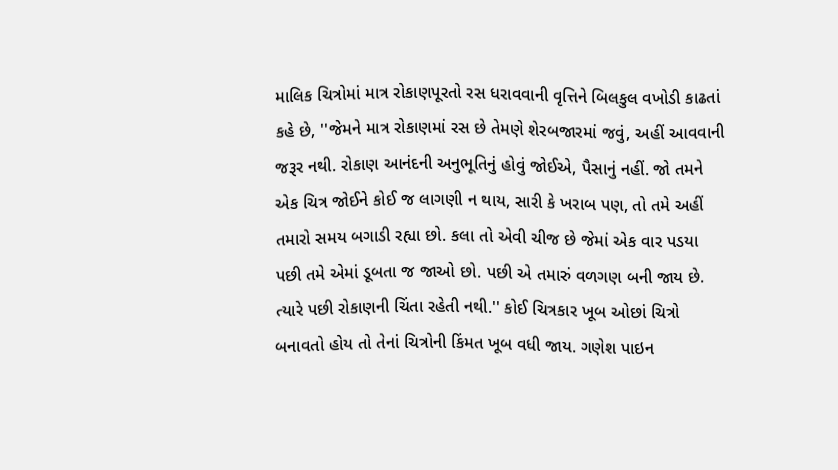માલિક ચિત્રોમાં માત્ર રોકાણપૂરતો રસ ધરાવવાની વૃત્તિને બિલકુલ વખોડી કાઢતાં કહે છે, ''જેમને માત્ર રોકાણમાં રસ છે તેમણે શેરબજારમાં જવું, અહીં આવવાની જરૂર નથી. રોકાણ આનંદની અનુભૂતિનું હોવું જોઈએ, પૈસાનું નહીં. જો તમને એક ચિત્ર જોઈને કોઈ જ લાગણી ન થાય, સારી કે ખરાબ પણ, તો તમે અહીં તમારો સમય બગાડી રહ્યા છો. કલા તો એવી ચીજ છે જેમાં એક વાર પડયા પછી તમે એમાં ડૂબતા જ જાઓ છો. પછી એ તમારું વળગણ બની જાય છે. ત્યારે પછી રોકાણની ચિંતા રહેતી નથી.'' કોઈ ચિત્રકાર ખૂબ ઓછાં ચિત્રો બનાવતો હોય તો તેનાં ચિત્રોની કિંમત ખૂબ વધી જાય. ગણેશ પાઇન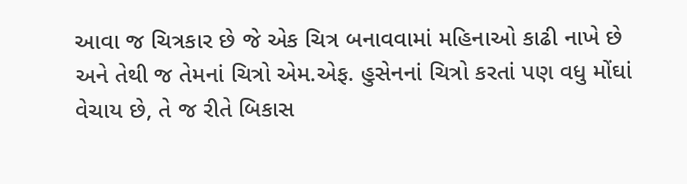આવા જ ચિત્રકાર છે જે એક ચિત્ર બનાવવામાં મહિનાઓ કાઢી નાખે છે અને તેથી જ તેમનાં ચિત્રો એમ.એફ. હુસેનનાં ચિત્રો કરતાં પણ વધુ મોંઘાં વેચાય છે, તે જ રીતે બિકાસ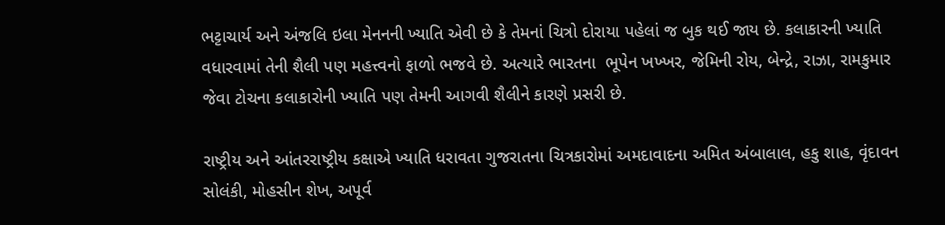ભટ્ટાચાર્ય અને અંજલિ ઇલા મેનનની ખ્યાતિ એવી છે કે તેમનાં ચિત્રો દોરાયા પહેલાં જ બુક થઈ જાય છે. કલાકારની ખ્યાતિ વધારવામાં તેની શૈલી પણ મહત્ત્વનો ફાળો ભજવે છે. અત્યારે ભારતના  ભૂપેન ખખ્ખર, જેમિની રોય, બેન્દ્રે, રાઝા, રામકુમાર જેવા ટોચના કલાકારોની ખ્યાતિ પણ તેમની આગવી શૈલીને કારણે પ્રસરી છે.

રાષ્ટ્રીય અને આંતરરાષ્ટ્રીય કક્ષાએ ખ્યાતિ ધરાવતા ગુજરાતના ચિત્રકારોમાં અમદાવાદના અમિત અંબાલાલ, હકુ શાહ, વૃંદાવન સોલંકી, મોહસીન શેખ, અપૂર્વ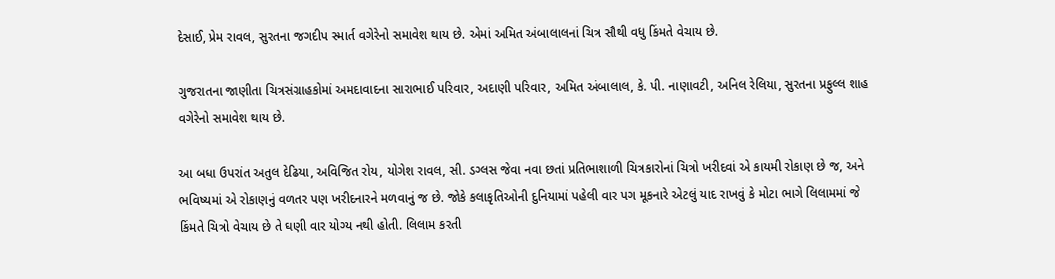દેસાઈ, પ્રેમ રાવલ, સુરતના જગદીપ સ્માર્ત વગેરેનો સમાવેશ થાય છે. એમાં અમિત અંબાલાલનાં ચિત્ર સૌથી વધુ કિંમતે વેચાય છે.

ગુજરાતના જાણીતા ચિત્રસંગ્રાહકોમાં અમદાવાદના સારાભાઈ પરિવાર, અદાણી પરિવાર, અમિત અંબાલાલ, કે. પી. નાણાવટી, અનિલ રેલિયા, સુરતના પ્રફુલ્લ શાહ વગેરેનો સમાવેશ થાય છે.

આ બધા ઉપરાંત અતુલ દેઢિયા, અવિજિત રોય, યોગેશ રાવલ, સી. ડગ્લસ જેવા નવા છતાં પ્રતિભાશાળી ચિત્રકારોનાં ચિત્રો ખરીદવાં એ કાયમી રોકાણ છે જ, અને ભવિષ્યમાં એ રોકાણનું વળતર પણ ખરીદનારને મળવાનું જ છે. જોકે કલાકૃતિઓની દુનિયામાં પહેલી વાર પગ મૂકનારે એટલું યાદ રાખવું કે મોટા ભાગે લિલામમાં જે કિંમતે ચિત્રો વેચાય છે તે ઘણી વાર યોગ્ય નથી હોતી. લિલામ કરતી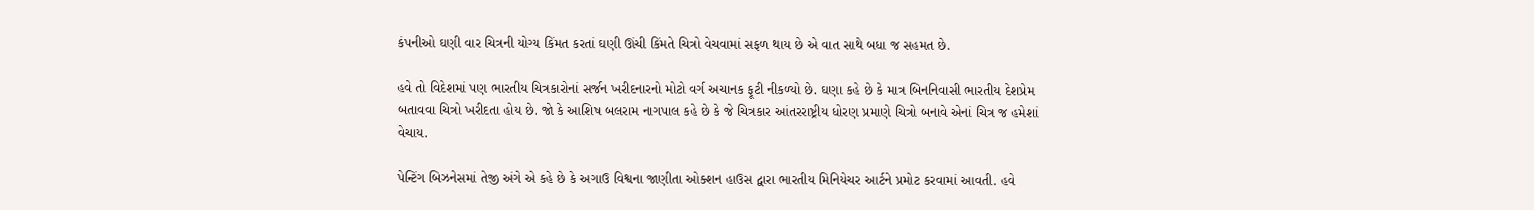કંપનીઓ ઘણી વાર ચિત્રની યોગ્ય કિંમત કરતાં ઘણી ઊંચી કિંમતે ચિત્રો વેચવામાં સફળ થાય છે એ વાત સાથે બધા જ સહમત છે.

હવે તો વિદેશમાં પણ ભારતીય ચિત્રકારોનાં સર્જન ખરીદનારનો મોટો વર્ગ અચાનક ફૂટી નીકળ્યો છે. ઘણા કહે છે કે માત્ર બિનનિવાસી ભારતીય દેશપ્રેમ બતાવવા ચિત્રો ખરીદતા હોય છે. જો કે આશિષ બલરામ નાગપાલ કહે છે કે જે ચિત્રકાર આંતરરાષ્ટ્રીય ધોરણ પ્રમાણે ચિત્રો બનાવે એનાં ચિત્ર જ હમેશાં વેચાય.

પેન્ટિંગ બિઝનેસમાં તેજી અંગે એ કહે છે કે અગાઉ વિશ્વના જાણીતા ઓક્શન હાઉસ દ્વારા ભારતીય મિનિયેચર આર્ટને પ્રમોટ કરવામાં આવતી. હવે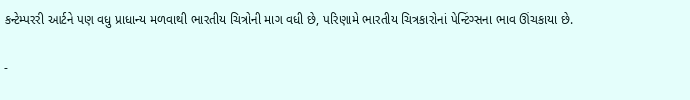કન્ટેમ્પરરી આર્ટને પણ વધુ પ્રાધાન્ય મળવાથી ભારતીય ચિત્રોની માગ વધી છે, પરિણામે ભારતીય ચિત્રકારોનાં પેન્ટિંગ્સના ભાવ ઊંચકાયા છે.

-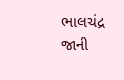ભાલચંદ્ર જાની